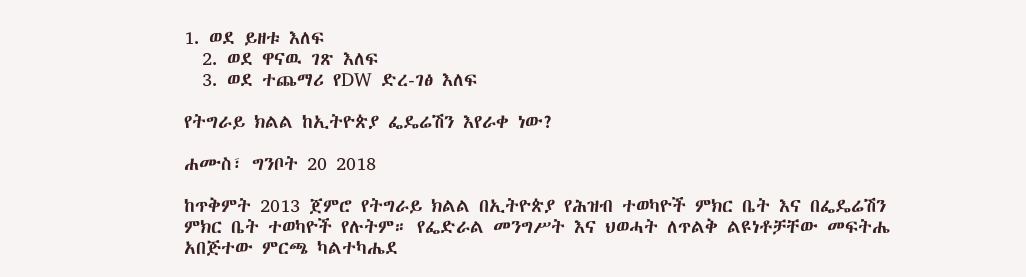1. ወደ ይዘቱ እለፍ
  2. ወደ ዋናዉ ገጽ እለፍ
  3. ወደ ተጨማሪ የDW ድረ-ገፅ እለፍ

የትግራይ ክልል ከኢትዮጵያ ፌዴሬሽን እየራቀ ነው?

ሐሙስ፣ ግንቦት 20 2018

ከጥቅምት 2013 ጀምሮ የትግራይ ክልል በኢትዮጵያ የሕዝብ ተወካዮች ምክር ቤት እና በፌዴሬሽን ምክር ቤት ተወካዮች የሉትም። የፌድራል መንግሥት እና ህወሓት ለጥልቅ ልዩነቶቻቸው መፍትሔ አበጅተው ምርጫ ካልተካሔደ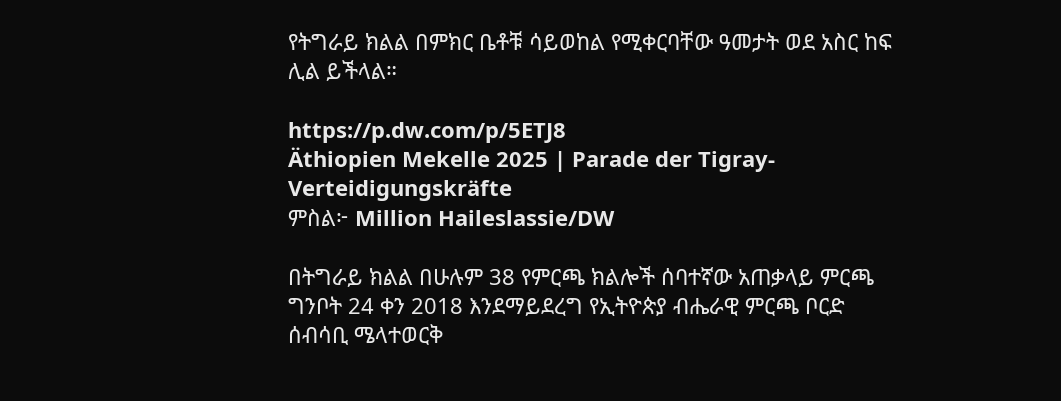የትግራይ ክልል በምክር ቤቶቹ ሳይወከል የሚቀርባቸው ዓመታት ወደ አስር ከፍ ሊል ይችላል።

https://p.dw.com/p/5ETJ8
Äthiopien Mekelle 2025 | Parade der Tigray-Verteidigungskräfte
ምስል፦ Million Haileslassie/DW

በትግራይ ክልል በሁሉም 38 የምርጫ ክልሎች ሰባተኛው አጠቃላይ ምርጫ ግንቦት 24 ቀን 2018 እንደማይደረግ የኢትዮጵያ ብሔራዊ ምርጫ ቦርድ ሰብሳቢ ሜላተወርቅ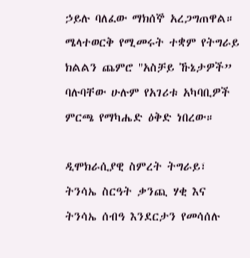ኃይሉ ባለፈው ማክሰኞ አረጋግጠዋል። ሜላተወርቅ የሚመሩት ተቋም የትግራይ ክልልን ጨምሮ "አስቻይ ኹኔታዎች” ባሉባቸው ሁሉም የአገሪቱ አካባቢዎች ምርጫ የማካሔድ ዕቅድ ነበረው።

ዲሞክራሲያዊ ስምረት ትግራይ፣ ትንሳኤ ስርዓት ቃንጪ ሃቂ እና ትንሳኤ ሰብዓ እንደርታን የመሳሰሉ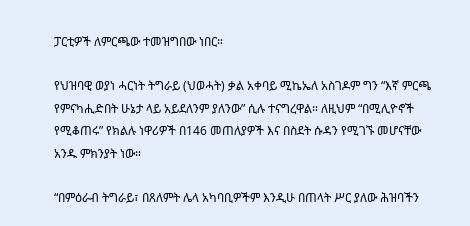ፓርቲዎች ለምርጫው ተመዝግበው ነበር።

የህዝባዊ ወያነ ሓርነት ትግራይ (ህወሓት) ቃል አቀባይ ሚኬኤለ አስገዶም ግን “እኛ ምርጫ የምናካሒድበት ሁኔታ ላይ አይደለንም ያለንው” ሲሉ ተናግረዋል። ለዚህም “በሚሊዮኖች የሚቆጠሩ” የክልሉ ነዋሪዎች በ146 መጠለያዎች እና በስደት ሱዳን የሚገኙ መሆናቸው አንዱ ምክንያት ነው።

“በምዕራብ ትግራይ፣ በጸለምት ሌላ አካባቢዎችም እንዲሁ በጠላት ሥር ያለው ሕዝባችን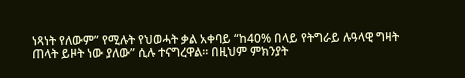ነጻነት የለውም” የሚሉት የህወሓት ቃል አቀባይ “ከ40% በላይ የትግራይ ሉዓላዊ ግዛት ጠላት ይዞት ነው ያለው” ሲሉ ተናግረዋል። በዚህም ምክንያት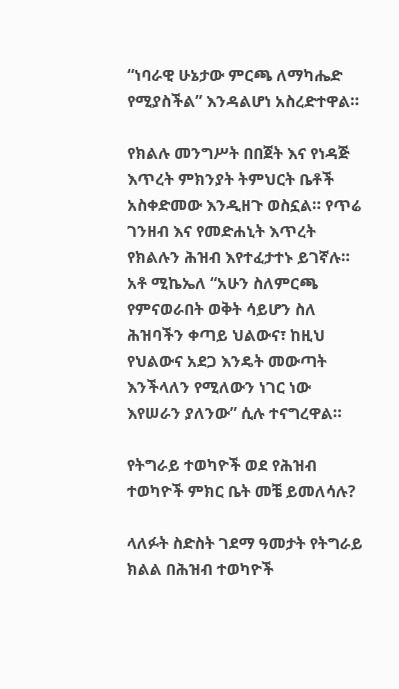“ነባራዊ ሁኔታው ምርጫ ለማካሔድ የሚያስችል” እንዳልሆነ አስረድተዋል።

የክልሉ መንግሥት በበጀት እና የነዳጅ እጥረት ምክንያት ትምህርት ቤቶች አስቀድመው እንዲዘጉ ወስኗል። የጥሬ ገንዘብ እና የመድሐኒት እጥረት የክልሉን ሕዝብ እየተፈታተኑ ይገኛሉ። አቶ ሚኬኤለ “አሁን ስለምርጫ የምናወራበት ወቅት ሳይሆን ስለ ሕዝባችን ቀጣይ ህልውና፣ ከዚህ የህልውና አደጋ እንዴት መውጣት እንችላለን የሚለውን ነገር ነው እየሠራን ያለንው” ሲሉ ተናግረዋል።

የትግራይ ተወካዮች ወደ የሕዝብ ተወካዮች ምክር ቤት መቼ ይመለሳሉ?

ላለፉት ስድስት ገደማ ዓመታት የትግራይ ክልል በሕዝብ ተወካዮች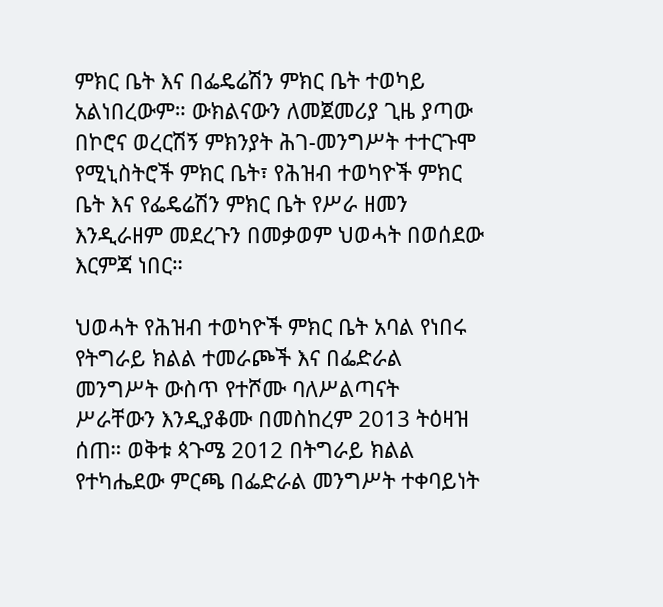ምክር ቤት እና በፌዴሬሽን ምክር ቤት ተወካይ አልነበረውም። ውክልናውን ለመጀመሪያ ጊዜ ያጣው በኮሮና ወረርሽኝ ምክንያት ሕገ-መንግሥት ተተርጉሞ የሚኒስትሮች ምክር ቤት፣ የሕዝብ ተወካዮች ምክር ቤት እና የፌዴሬሽን ምክር ቤት የሥራ ዘመን እንዲራዘም መደረጉን በመቃወም ህወሓት በወሰደው እርምጃ ነበር።

ህወሓት የሕዝብ ተወካዮች ምክር ቤት አባል የነበሩ የትግራይ ክልል ተመራጮች እና በፌድራል መንግሥት ውስጥ የተሾሙ ባለሥልጣናት ሥራቸውን እንዲያቆሙ በመስከረም 2013 ትዕዛዝ ሰጠ። ወቅቱ ጳጉሜ 2012 በትግራይ ክልል የተካሔደው ምርጫ በፌድራል መንግሥት ተቀባይነት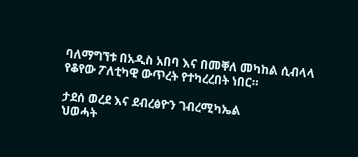ባለማግኘቱ በአዲስ አበባ እና በመቐለ መካከል ሲብላላ የቆየው ፖለቲካዊ ውጥረት የተካረረበት ነበር።

ታደሰ ወረደ እና ደብረፅዮን ገብረሚካኤል
ህወሓት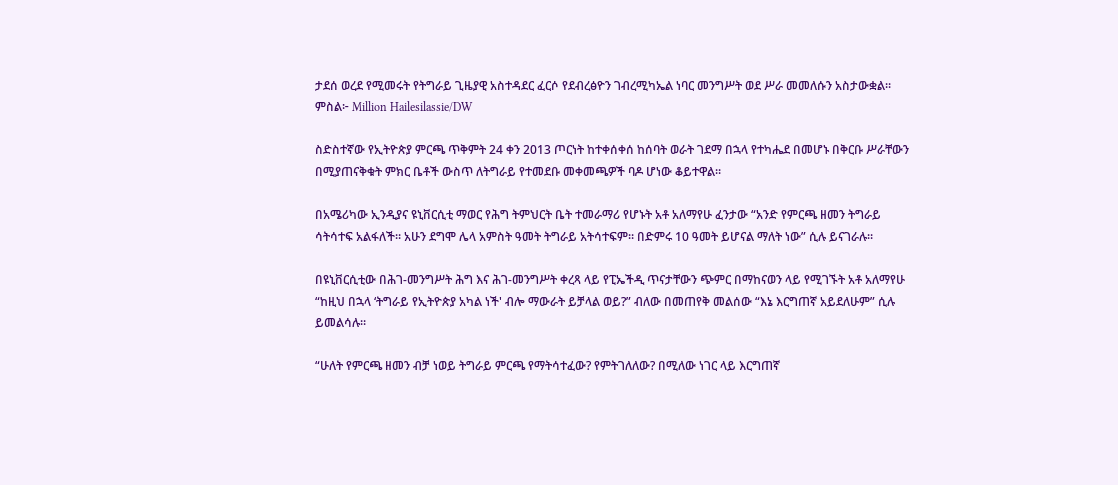ታደሰ ወረደ የሚመሩት የትግራይ ጊዜያዊ አስተዳደር ፈርሶ የደብረፅዮን ገብረሚካኤል ነባር መንግሥት ወደ ሥራ መመለሱን አስታውቋል። ምስል፦ Million Hailesilassie/DW

ስድስተኛው የኢትዮጵያ ምርጫ ጥቅምት 24 ቀን 2013 ጦርነት ከተቀሰቀሰ ከሰባት ወራት ገደማ በኋላ የተካሔደ በመሆኑ በቅርቡ ሥራቸውን በሚያጠናቅቁት ምክር ቤቶች ውስጥ ለትግራይ የተመደቡ መቀመጫዎች ባዶ ሆነው ቆይተዋል።

በአሜሪካው ኢንዲያና ዩኒቨርሲቲ ማወር የሕግ ትምህርት ቤት ተመራማሪ የሆኑት አቶ አለማየሁ ፈንታው “አንድ የምርጫ ዘመን ትግራይ ሳትሳተፍ አልፋለች። አሁን ደግሞ ሌላ አምስት ዓመት ትግራይ አትሳተፍም። በድምሩ 10 ዓመት ይሆናል ማለት ነው” ሲሉ ይናገራሉ።

በዩኒቨርሲቲው በሕገ-መንግሥት ሕግ እና ሕገ-መንግሥት ቀረጻ ላይ የፒኤችዲ ጥናታቸውን ጭምር በማከናወን ላይ የሚገኙት አቶ አለማየሁ “ከዚህ በኋላ ‘ትግራይ የኢትዮጵያ አካል ነች' ብሎ ማውራት ይቻላል ወይ?” ብለው በመጠየቅ መልሰው “እኔ እርግጠኛ አይደለሁም” ሲሉ ይመልሳሉ።

“ሁለት የምርጫ ዘመን ብቻ ነወይ ትግራይ ምርጫ የማትሳተፈው? የምትገለለው? በሚለው ነገር ላይ እርግጠኛ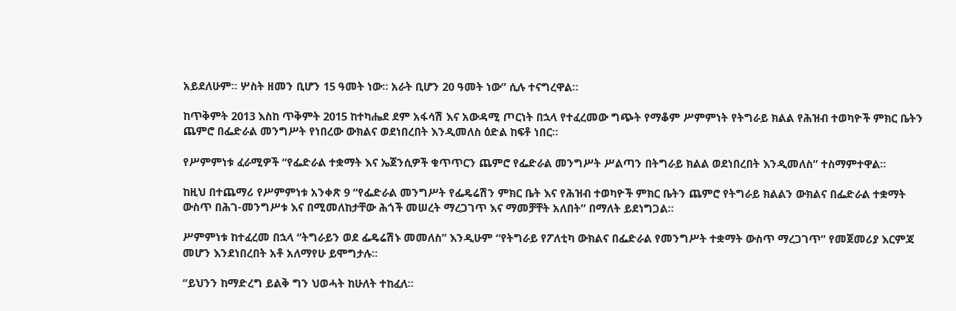አይደለሁም። ሦስት ዘመን ቢሆን 15 ዓመት ነው። አራት ቢሆን 20 ዓመት ነው” ሲሉ ተናግረዋል።

ከጥቅምት 2013 እስከ ጥቅምት 2015 ከተካሔደ ደም አፋሳሽ እና አውዳሚ ጦርነት በኋላ የተፈረመው ግጭት የማቆም ሥምምነት የትግራይ ክልል የሕዝብ ተወካዮች ምክር ቤትን ጨምሮ በፌድራል መንግሥት የነበረው ውክልና ወደነበረበት እንዲመለስ ዕድል ከፍቶ ነበር።

የሥምምነቱ ፈራሚዎች “የፌድራል ተቋማት እና ኤጀንሲዎች ቁጥጥርን ጨምሮ የፌድራል መንግሥት ሥልጣን በትግራይ ክልል ወደነበረበት እንዲመለስ” ተስማምተዋል።

ከዚህ በተጨማሪ የሥምምነቱ አንቀጽ 9 “የፌድራል መንግሥት የፌዴሬሽን ምክር ቤት እና የሕዝብ ተወካዮች ምክር ቤትን ጨምሮ የትግራይ ክልልን ውክልና በፌድራል ተቋማት ውስጥ በሕገ-መንግሥቱ እና በሚመለከታቸው ሕጎች መሠረት ማረጋገጥ እና ማመቻቸት አለበት” በማለት ይደነግጋል።

ሥምምነቱ ከተፈረመ በኋላ “ትግራይን ወደ ፌዴሬሽኑ መመለስ” እንዲሁም “የትግራይ የፖለቲካ ውክልና በፌድራል የመንግሥት ተቋማት ውስጥ ማረጋገጥ” የመጀመሪያ እርምጃ መሆን እንደነበረበት አቶ አለማየሁ ይሞግታሉ።

“ይህንን ከማድረግ ይልቅ ግን ህወሓት ከሁለት ተከፈለ።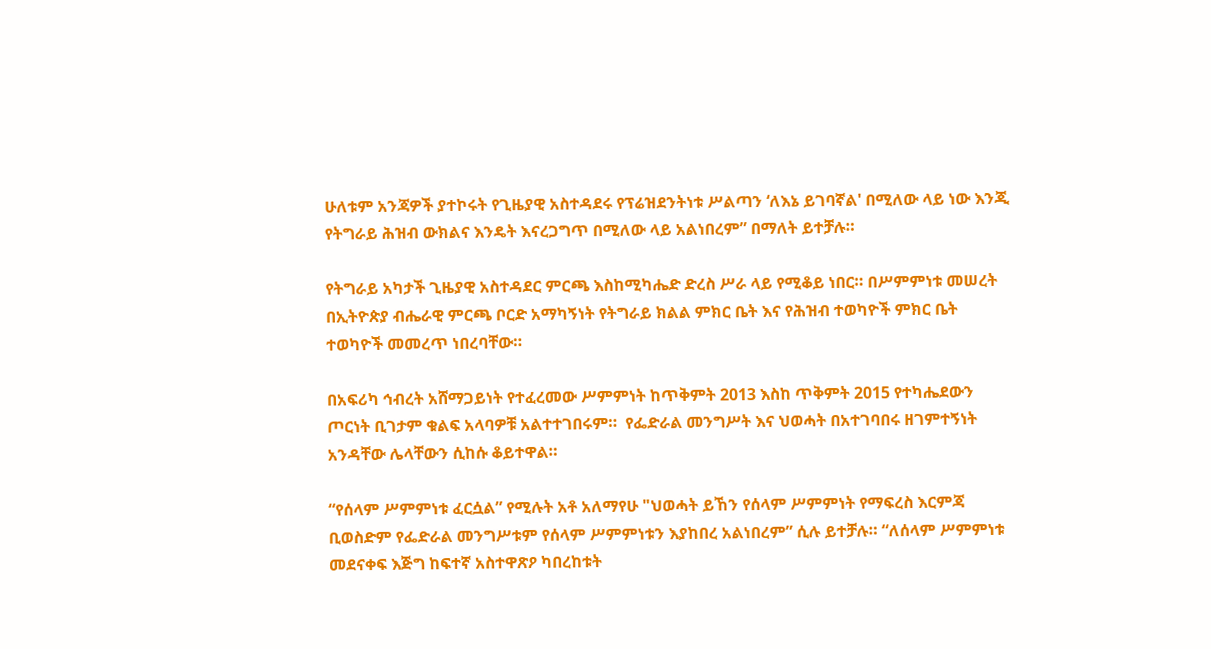ሁለቱም አንጃዎች ያተኮሩት የጊዜያዊ አስተዳደሩ የፕሬዝደንትነቱ ሥልጣን ‘ለእኔ ይገባኛል' በሚለው ላይ ነው እንጂ የትግራይ ሕዝብ ውክልና እንዴት እናረጋግጥ በሚለው ላይ አልነበረም” በማለት ይተቻሉ።

የትግራይ አካታች ጊዜያዊ አስተዳደር ምርጫ እስከሚካሔድ ድረስ ሥራ ላይ የሚቆይ ነበር። በሥምምነቱ መሠረት በኢትዮጵያ ብሔራዊ ምርጫ ቦርድ አማካኝነት የትግራይ ክልል ምክር ቤት እና የሕዝብ ተወካዮች ምክር ቤት ተወካዮች መመረጥ ነበረባቸው።

በአፍሪካ ኅብረት አሸማጋይነት የተፈረመው ሥምምነት ከጥቅምት 2013 እስከ ጥቅምት 2015 የተካሔደውን ጦርነት ቢገታም ቁልፍ አላባዎቹ አልተተገበሩም።  የፌድራል መንግሥት እና ህወሓት በአተገባበሩ ዘገምተኝነት አንዳቸው ሌላቸውን ሲከሱ ቆይተዋል።

“የሰላም ሥምምነቱ ፈርሷል” የሚሉት አቶ አለማየሁ "ህወሓት ይኸን የሰላም ሥምምነት የማፍረስ እርምጃ ቢወስድም የፌድራል መንግሥቱም የሰላም ሥምምነቱን እያከበረ አልነበረም” ሲሉ ይተቻሉ። “ለሰላም ሥምምነቱ መደናቀፍ እጅግ ከፍተኛ አስተዋጽዖ ካበረከቱት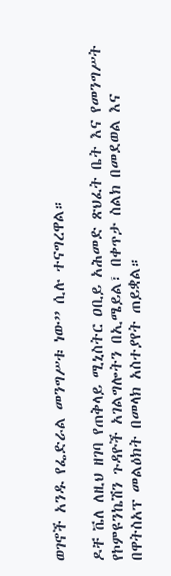ወገኖች አንዱ የፌድራል መንግሥቱ ነው” ሲሉ ተናግረዋል።

ዶቸ ቬለ ለዚህ ዘገባ የጠቅላይ ሚኒስትር ዐቢይ አሕመድ ጽህፈት ቤት እና የመንግሥት የኮምዩንኬሽን ጉዳዮች አገልግሎትን በኢሜይል፣ በቀጥታ ስልክ በመደወል እና በዋትስአፕ መልዕክት በመላክ አስተያየት ጠይቋል።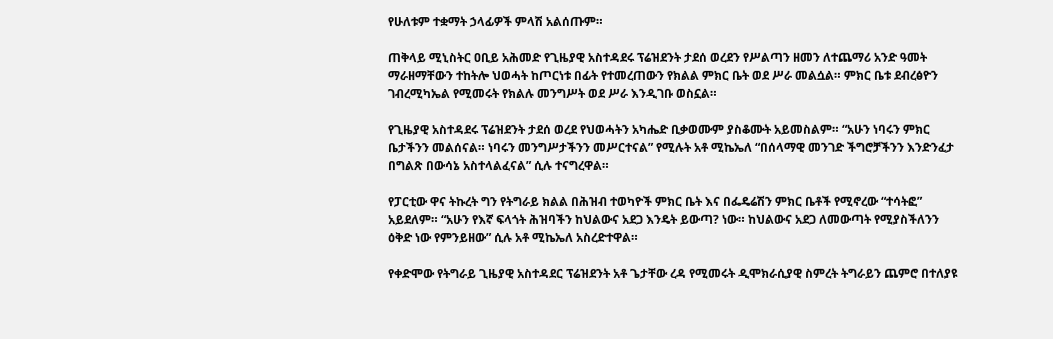የሁለቱም ተቋማት ኃላፊዎች ምላሽ አልሰጡም።

ጠቅላይ ሚኒስትር ዐቢይ አሕመድ የጊዜያዊ አስተዳደሩ ፕሬዝደንት ታደሰ ወረደን የሥልጣን ዘመን ለተጨማሪ አንድ ዓመት ማራዘማቸውን ተከትሎ ህወሓት ከጦርነቱ በፊት የተመረጠውን የክልል ምክር ቤት ወደ ሥራ መልሷል። ምክር ቤቱ ደብረፅዮን ገብረሚካኤል የሚመሩት የክልሉ መንግሥት ወደ ሥራ እንዲገቡ ወስኗል።

የጊዜያዊ አስተዳደሩ ፕሬዝደንት ታደሰ ወረደ የህወሓትን አካሔድ ቢቃወሙም ያስቆሙት አይመስልም። “አሁን ነባሩን ምክር ቤታችንን መልሰናል። ነባሩን መንግሥታችንን መሥርተናል” የሚሉት አቶ ሚኬኤለ “በሰላማዊ መንገድ ችግሮቻችንን እንድንፈታ በግልጽ በውሳኔ አስተላልፈናል” ሲሉ ተናግረዋል።

የፓርቲው ዋና ትኩረት ግን የትግራይ ክልል በሕዝብ ተወካዮች ምክር ቤት እና በፌዴሬሽን ምክር ቤቶች የሚኖረው “ተሳትፎ” አይደለም። “አሁን የእኛ ፍላጎት ሕዝባችን ከህልውና አደጋ እንዴት ይውጣ? ነው። ከህልውና አደጋ ለመውጣት የሚያስችለንን ዕቅድ ነው የምንይዘው” ሲሉ አቶ ሚኬኤለ አስረድተዋል።

የቀድሞው የትግራይ ጊዜያዊ አስተዳደር ፕሬዝደንት አቶ ጌታቸው ረዳ የሚመሩት ዲሞክራሲያዊ ስምረት ትግራይን ጨምሮ በተለያዩ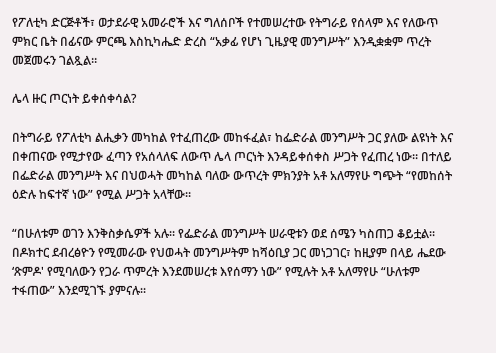የፖለቲካ ድርጅቶች፣ ወታደራዊ አመራሮች እና ግለሰቦች የተመሠረተው የትግራይ የሰላም እና የለውጥ ምክር ቤት በፊናው ምርጫ እስኪካሔድ ድረስ “አቃፊ የሆነ ጊዜያዊ መንግሥት” እንዲቋቋም ጥረት መጀመሩን ገልጿል።

ሌላ ዙር ጦርነት ይቀሰቀሳል?

በትግራይ የፖለቲካ ልሒቃን መካከል የተፈጠረው መከፋፈል፣ ከፌድራል መንግሥት ጋር ያለው ልዩነት እና በቀጠናው የሚታየው ፈጣን የአሰላለፍ ለውጥ ሌላ ጦርነት እንዳይቀሰቀስ ሥጋት የፈጠረ ነው። በተለይ በፌድራል መንግሥት እና በህወሓት መካከል ባለው ውጥረት ምክንያት አቶ አለማየሁ ግጭት “የመከሰት ዕድሉ ከፍተኛ ነው” የሚል ሥጋት አላቸው።

“በሁለቱም ወገን እንቅስቃሴዎች አሉ። የፌድራል መንግሥት ሠራዊቱን ወደ ሰሜን ካስጠጋ ቆይቷል። በዶክተር ደብረፅዮን የሚመራው የህወሓት መንግሥትም ከሻዕቢያ ጋር መነጋገር፣ ከዚያም በላይ ሔደው ‘ጽምዶ' የሚባለውን የጋራ ጥምረት እንደመሠረቱ እየሰማን ነው” የሚሉት አቶ አለማየሁ “ሁለቱም ተፋጠው” እንደሚገኙ ያምናሉ።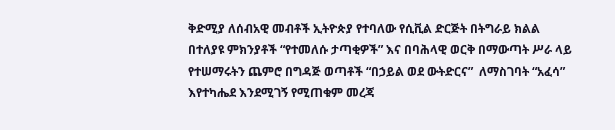ቅድሚያ ለሰብአዊ መብቶች ኢትዮጵያ የተባለው የሲቪል ድርጅት በትግራይ ክልል በተለያዩ ምክንያቶች “የተመለሱ ታጣቂዎች” እና በባሕላዊ ወርቅ በማውጣት ሥራ ላይ የተሠማሩትን ጨምሮ በግዳጅ ወጣቶች “በኃይል ወደ ውትድርና”  ለማስገባት “አፈሳ” እየተካሔደ እንደሚገኝ የሚጠቁም መረጃ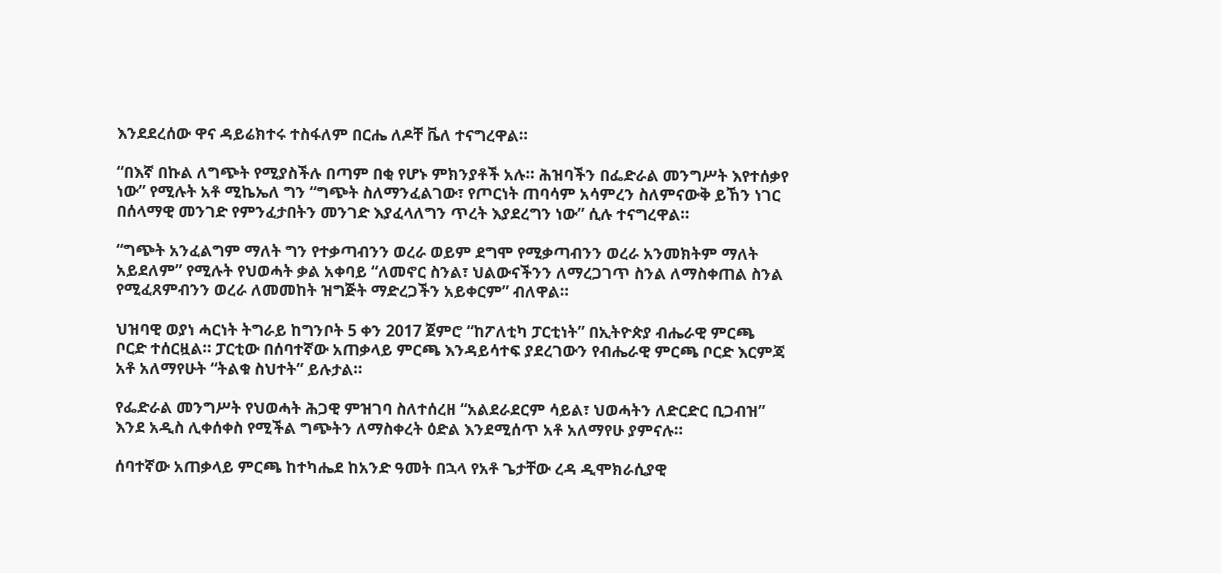እንደደረሰው ዋና ዳይሬክተሩ ተስፋለም በርሔ ለዶቸ ቬለ ተናግረዋል።

“በእኛ በኩል ለግጭት የሚያስችሉ በጣም በቂ የሆኑ ምክንያቶች አሉ። ሕዝባችን በፌድራል መንግሥት እየተሰቃየ ነው” የሚሉት አቶ ሚኬኤለ ግን “ግጭት ስለማንፈልገው፣ የጦርነት ጠባሳም አሳምረን ስለምናውቅ ይኸን ነገር በሰላማዊ መንገድ የምንፈታበትን መንገድ እያፈላለግን ጥረት እያደረግን ነው” ሲሉ ተናግረዋል።

“ግጭት አንፈልግም ማለት ግን የተቃጣብንን ወረራ ወይም ደግሞ የሚቃጣብንን ወረራ አንመክትም ማለት አይደለም” የሚሉት የህወሓት ቃል አቀባይ “ለመኖር ስንል፣ ህልውናችንን ለማረጋገጥ ስንል ለማስቀጠል ስንል የሚፈጸምብንን ወረራ ለመመከት ዝግጅት ማድረጋችን አይቀርም” ብለዋል።

ህዝባዊ ወያነ ሓርነት ትግራይ ከግንቦት 5 ቀን 2017 ጀምሮ “ከፖለቲካ ፓርቲነት” በኢትዮጵያ ብሔራዊ ምርጫ ቦርድ ተሰርዟል። ፓርቲው በሰባተኛው አጠቃላይ ምርጫ እንዳይሳተፍ ያደረገውን የብሔራዊ ምርጫ ቦርድ እርምጃ አቶ አለማየሁት “ትልቁ ስህተት” ይሉታል።

የፌድራል መንግሥት የህወሓት ሕጋዊ ምዝገባ ስለተሰረዘ “አልደራደርም ሳይል፣ ህወሓትን ለድርድር ቢጋብዝ” እንደ አዲስ ሊቀሰቀስ የሚችል ግጭትን ለማስቀረት ዕድል እንደሚሰጥ አቶ አለማየሁ ያምናሉ።

ሰባተኛው አጠቃላይ ምርጫ ከተካሔደ ከአንድ ዓመት በኋላ የአቶ ጌታቸው ረዳ ዲሞክራሲያዊ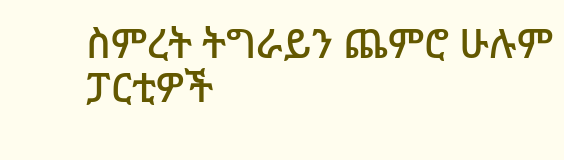ስምረት ትግራይን ጨምሮ ሁሉም ፓርቲዎች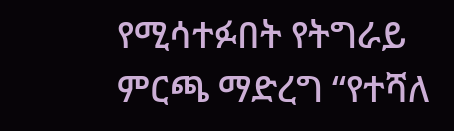የሚሳተፉበት የትግራይ ምርጫ ማድረግ “የተሻለ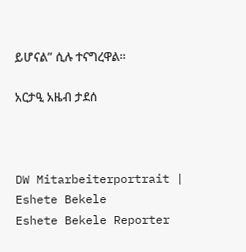ይሆናል” ሲሉ ተናግረዋል።

አርታዒ አዜብ ታደሰ



DW Mitarbeiterportrait | Eshete Bekele
Eshete Bekele Reporter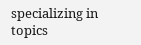specializing in topics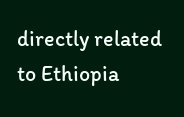directly related to Ethiopia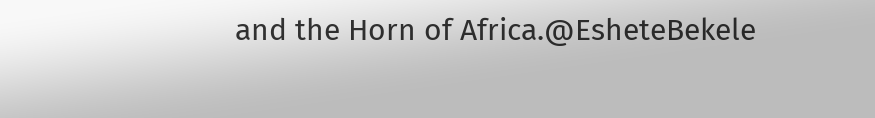and the Horn of Africa.@EsheteBekele